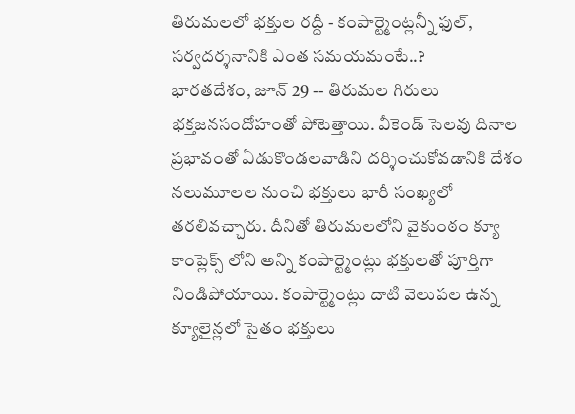తిరుమలలో భక్తుల రద్దీ - కంపార్ట్మెంట్లన్నీ ఫుల్, సర్వదర్శనానికి ఎంత సమయమంటే..?
భారతదేశం, జూన్ 29 -- తిరుమల గిరులు భక్తజనసందోహంతో పోటెత్తాయి. వీకెండ్ సెలవు దినాల ప్రభావంతో ఏడుకొండలవాడిని దర్శించుకోవడానికి దేశం నలుమూలల నుంచి భక్తులు భారీ సంఖ్యలో తరలివచ్చారు. దీనితో తిరుమలలోని వైకుంఠం క్యూ కాంప్లెక్స్ లోని అన్ని కంపార్ట్మెంట్లు భక్తులతో పూర్తిగా నిండిపోయాయి. కంపార్ట్మెంట్లు దాటి వెలుపల ఉన్న క్యూలైన్లలో సైతం భక్తులు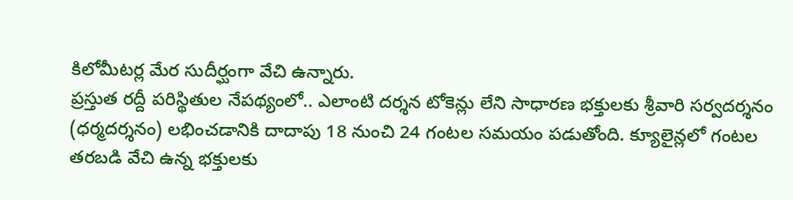కిలోమీటర్ల మేర సుదీర్ఘంగా వేచి ఉన్నారు.
ప్రస్తుత రద్దీ పరిస్థితుల నేపథ్యంలో.. ఎలాంటి దర్శన టోకెన్లు లేని సాధారణ భక్తులకు శ్రీవారి సర్వదర్శనం (ధర్మదర్శనం) లభించడానికి దాదాపు 18 నుంచి 24 గంటల సమయం పడుతోంది. క్యూలైన్లలో గంటల తరబడి వేచి ఉన్న భక్తులకు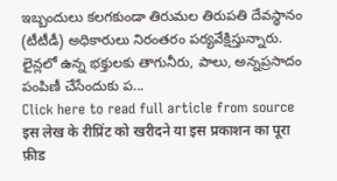ఇబ్బందులు కలగకుండా తిరుమల తిరుపతి దేవస్థానం (టీటీడీ) అధికారులు నిరంతరం పర్యవేక్షిస్తున్నారు. లైన్లలో ఉన్న భక్తులకు తాగునీరు, పాలు, అన్నప్రసాదం పంపిణీ చేసేందుకు ప...
Click here to read full article from source
इस लेख के रीप्रिंट को खरीदने या इस प्रकाशन का पूरा फ़ीड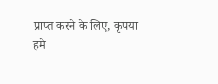प्राप्त करने के लिए, कृपया
हमे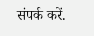संपर्क करें.